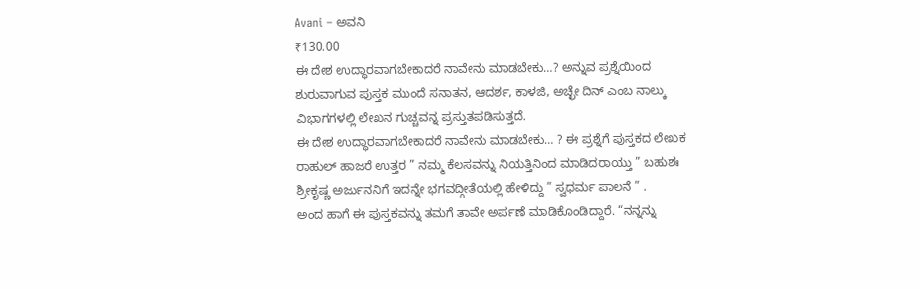Avani – ಅವನಿ
₹130.00
ಈ ದೇಶ ಉದ್ಧಾರವಾಗಬೇಕಾದರೆ ನಾವೇನು ಮಾಡಬೇಕು…? ಅನ್ನುವ ಪ್ರಶ್ನೆಯಿಂದ ಶುರುವಾಗುವ ಪುಸ್ತಕ ಮುಂದೆ ಸನಾತನ, ಆದರ್ಶ, ಕಾಳಜಿ, ಅಚ್ಛೇ ದಿನ್ ಎಂಬ ನಾಲ್ಕು ವಿಭಾಗಗಳಲ್ಲಿ ಲೇಖನ ಗುಚ್ಚವನ್ನ ಪ್ರಸ್ತುತಪಡಿಸುತ್ತದೆ.
ಈ ದೇಶ ಉದ್ಧಾರವಾಗಬೇಕಾದರೆ ನಾವೇನು ಮಾಡಬೇಕು… ? ಈ ಪ್ರಶ್ನೆಗೆ ಪುಸ್ತಕದ ಲೇಖಕ ರಾಹುಲ್ ಹಾಜರೆ ಉತ್ತರ ” ನಮ್ಮ ಕೆಲಸವನ್ನು ನಿಯತ್ತಿನಿಂದ ಮಾಡಿದರಾಯ್ತು ” ಬಹುಶಃ ಶ್ರೀಕೃಷ್ಣ ಅರ್ಜುನನಿಗೆ ಇದನ್ನೇ ಭಗವದ್ಗೀತೆಯಲ್ಲಿ ಹೇಳಿದ್ದು ” ಸ್ವಧರ್ಮ ಪಾಲನೆ ” .
ಅಂದ ಹಾಗೆ ಈ ಪುಸ್ತಕವನ್ನು ತಮಗೆ ತಾವೇ ಅರ್ಪಣೆ ಮಾಡಿಕೊಂಡಿದ್ದಾರೆ. “ನನ್ನನ್ನು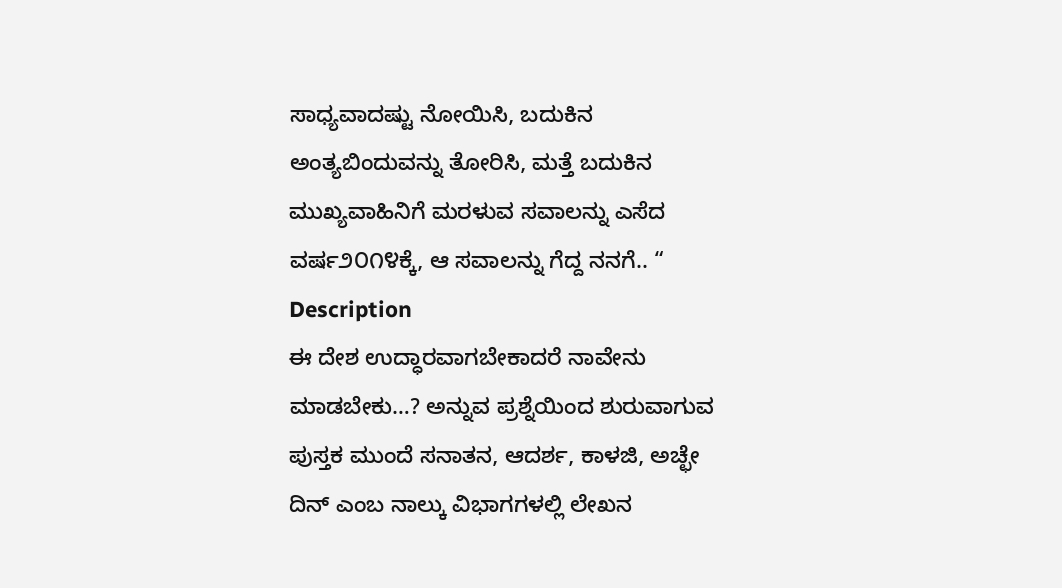ಸಾಧ್ಯವಾದಷ್ಟು ನೋಯಿಸಿ, ಬದುಕಿನ ಅಂತ್ಯಬಿಂದುವನ್ನು ತೋರಿಸಿ, ಮತ್ತೆ ಬದುಕಿನ ಮುಖ್ಯವಾಹಿನಿಗೆ ಮರಳುವ ಸವಾಲನ್ನು ಎಸೆದ ವರ್ಷ೨೦೧೪ಕ್ಕೆ, ಆ ಸವಾಲನ್ನು ಗೆದ್ದ ನನಗೆ.. “
Description
ಈ ದೇಶ ಉದ್ಧಾರವಾಗಬೇಕಾದರೆ ನಾವೇನು ಮಾಡಬೇಕು…? ಅನ್ನುವ ಪ್ರಶ್ನೆಯಿಂದ ಶುರುವಾಗುವ ಪುಸ್ತಕ ಮುಂದೆ ಸನಾತನ, ಆದರ್ಶ, ಕಾಳಜಿ, ಅಚ್ಛೇ ದಿನ್ ಎಂಬ ನಾಲ್ಕು ವಿಭಾಗಗಳಲ್ಲಿ ಲೇಖನ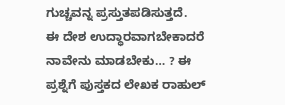ಗುಚ್ಚವನ್ನ ಪ್ರಸ್ತುತಪಡಿಸುತ್ತದೆ.
ಈ ದೇಶ ಉದ್ಧಾರವಾಗಬೇಕಾದರೆ ನಾವೇನು ಮಾಡಬೇಕು… ? ಈ ಪ್ರಶ್ನೆಗೆ ಪುಸ್ತಕದ ಲೇಖಕ ರಾಹುಲ್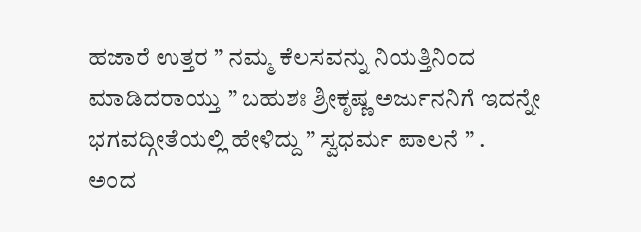ಹಜಾರೆ ಉತ್ತರ ” ನಮ್ಮ ಕೆಲಸವನ್ನು ನಿಯತ್ತಿನಿಂದ ಮಾಡಿದರಾಯ್ತು ” ಬಹುಶಃ ಶ್ರೀಕೃಷ್ಣ ಅರ್ಜುನನಿಗೆ ಇದನ್ನೇ ಭಗವದ್ಗೀತೆಯಲ್ಲಿ ಹೇಳಿದ್ದು ” ಸ್ವಧರ್ಮ ಪಾಲನೆ ” .
ಅಂದ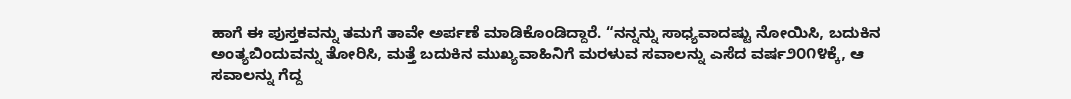ಹಾಗೆ ಈ ಪುಸ್ತಕವನ್ನು ತಮಗೆ ತಾವೇ ಅರ್ಪಣೆ ಮಾಡಿಕೊಂಡಿದ್ದಾರೆ. “ನನ್ನನ್ನು ಸಾಧ್ಯವಾದಷ್ಟು ನೋಯಿಸಿ, ಬದುಕಿನ ಅಂತ್ಯಬಿಂದುವನ್ನು ತೋರಿಸಿ, ಮತ್ತೆ ಬದುಕಿನ ಮುಖ್ಯವಾಹಿನಿಗೆ ಮರಳುವ ಸವಾಲನ್ನು ಎಸೆದ ವರ್ಷ೨೦೧೪ಕ್ಕೆ, ಆ ಸವಾಲನ್ನು ಗೆದ್ದ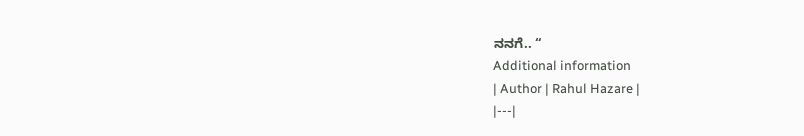ನನಗೆ.. “
Additional information
| Author | Rahul Hazare |
|---|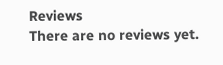Reviews
There are no reviews yet.